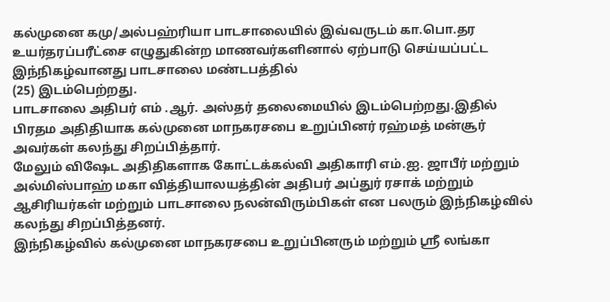கல்முனை கமு/அல்பஹ்ரியா பாடசாலையில் இவ்வருடம் கா.பொ.தர உயர்தரப்பரீட்சை எழுதுகின்ற மாணவர்களினால் ஏற்பாடு செய்யப்பட்ட இந்நிகழ்வானது பாடசாலை மண்டபத்தில்
(25) இடம்பெற்றது.
பாடசாலை அதிபர் எம் .ஆர். அஸ்தர் தலைமையில் இடம்பெற்றது.இதில் பிரதம அதிதியாக கல்முனை மாநகரசபை உறுப்பினர் ரஹ்மத் மன்சூர் அவர்கள் கலந்து சிறப்பித்தார்.
மேலும் விஷேட அதிதிகளாக கோட்டக்கல்வி அதிகாரி எம்.ஐ. ஜாபீர் மற்றும் அல்மிஸ்பாஹ் மகா வித்தியாலயத்தின் அதிபர் அப்துர் ரசாக் மற்றும் ஆசிரியர்கள் மற்றும் பாடசாலை நலன்விரும்பிகள் என பலரும் இந்நிகழ்வில் கலந்து சிறப்பித்தனர்.
இந்நிகழ்வில் கல்முனை மாநகரசபை உறுப்பினரும் மற்றும் ஸ்ரீ லங்கா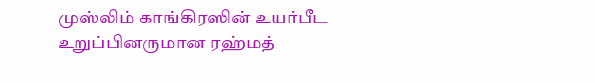முஸ்லிம் காங்கிரஸின் உயர்பீட உறுப்பினருமான ரஹ்மத்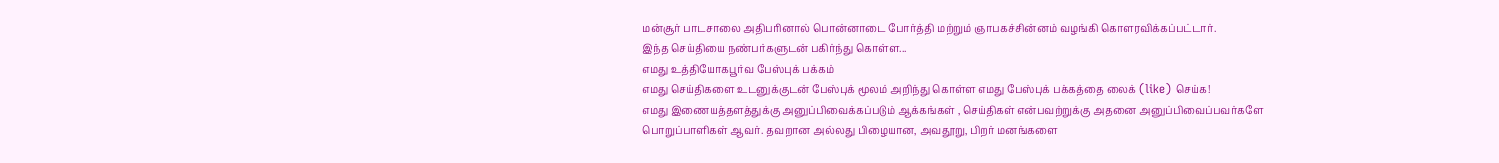மன்சூர் பாடசாலை அதிபரினால் பொன்னாடை போர்த்தி மற்றும் ஞாபகச்சின்னம் வழங்கி கொளரவிக்கப்பட்டார்.
இந்த செய்தியை நண்பர்களுடன் பகிர்ந்து கொள்ள...
எமது உத்தியோகபூர்வ பேஸ்புக் பக்கம்
எமது செய்திகளை உடனுக்குடன் பேஸ்புக் மூலம் அறிந்து கொள்ள எமது பேஸ்புக் பக்கத்தை லைக் (like) செய்க!
எமது இணையத்தளத்துக்கு அனுப்பிவைக்கப்படும் ஆக்கங்கள் , செய்திகள் என்பவற்றுக்கு அதனை அனுப்பிவைப்பவர்களே பொறுப்பாளிகள் ஆவர். தவறான அல்லது பிழையான, அவதூறு, பிறர் மனங்களை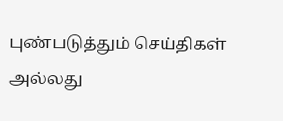புண்படுத்தும் செய்திகள் அல்லது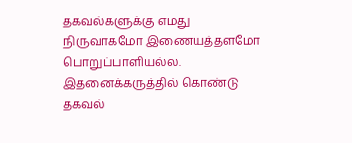தகவல்களுக்கு எமது நிருவாகமோ இணையத்தளமோ பொறுப்பாளியல்ல. இதனைக்கருத்தில் கொண்டு தகவல்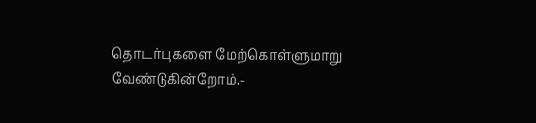தொடர்புகளை மேற்கொள்ளுமாறு வேண்டுகின்றோம்.-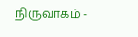நிருவாகம் -